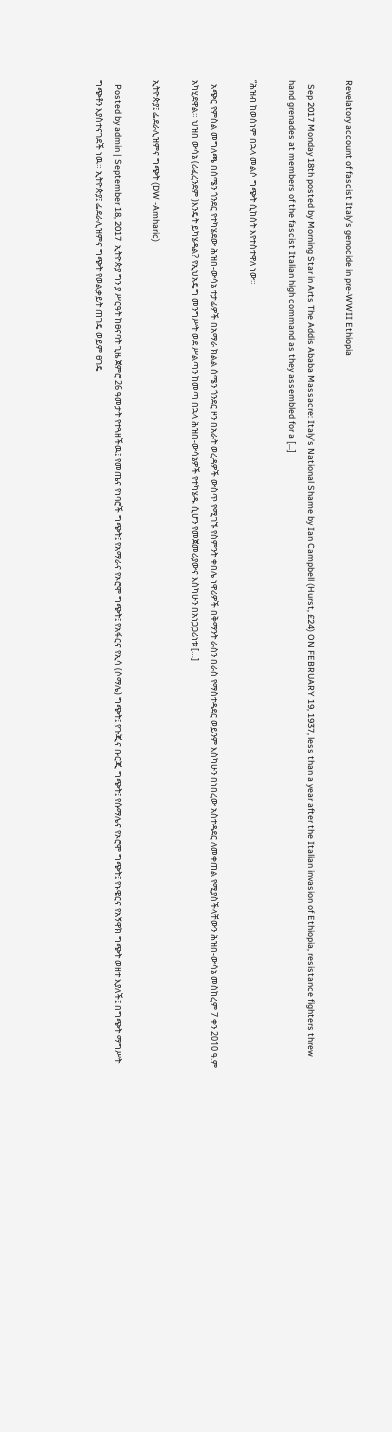Revelatory account of fascist Italy’s genocide in pre-WWII Ethiopia

  Sep 2017 Monday 18th posted by Morning Star in Arts The Addis Ababa Massacre: Italy’s National Shame by Ian Campbell (Hurst, £24) ON FEBRUARY 19, 1937, less than a year after the Italian invasion of Ethiopia, resistance fighters threw hand grenades at members of the fascist Italian high command as they assembled for a […]

“ሕዝብ ከወሰነም በኋላ መልሶ ግጭት ሲከሰት እየተስተዋለ ነው።

  አጭር የምስል መግለጫ በሰሜን ጎንደር የተካሄደው ሕዝበ-ውሳኔ ተታፊዎች በአማራ ክልል ሰሜን ጎንደር ዞን በአራት ወረዳዎች ውስጥ የሚገኙ የስምንት ቀበሌ ነዋሪዎች በቅማንት ራስን በራስ የማስተዳደር ወይንም እስካሁን በነበረው አስተዳደር ለመቀጠል የሚያስችላቸውን ሕዝበ-ውሳኔ መስከረም 7 ቀን 2010 ዓ.ም አካሂደዋል። ህዝበ ውሳኔ (ሪፈረንደም )እንዴት ይካሄዳል? የኢህአዴግ መንግሥት ወደ ሥልጣን ከመጣ በኋላ ሕዝበ-ውሳኔዎች የተካሄዱ ሲሆን የመጀመሪያውና እስካሁን በአነጋጋሪነቱ […]

ኢትዮጵያ፤ ፌደራሊዝምና ግጭት (DW -Amharic)

  Posted by admin | September 18, 2017  ኢትዮጵያ ግን ያ ሥርዓት ከፀናባት ጊዜ ጀምሮ 26 ዓመታት የተጓዘችዉ፤ የመጤና የነባሮች ግጭት፤ የአማራና የኦሮሞ ግጭት፤ የአፋርና የኢሳ (ሶማሌ) ግጭት፤ የጉጂና ቡርጂ ግጭት፤ የሱማሌና የኦሮሞ ግጭት፤ የኑዌርና የአኝዋክ ግጭት ወዘተ እያለች፤ በግጭት ማግሥት ግጭቶን እያስተናገደች ነዉ። ኢትዮጵያ፤ ፌደራሊዝምና ግጭት የወልቃይት ጠገዴ ወይም ፀገዴ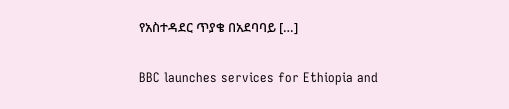የአስተዳደር ጥያቄ በአደባባይ […]

BBC launches services for Ethiopia and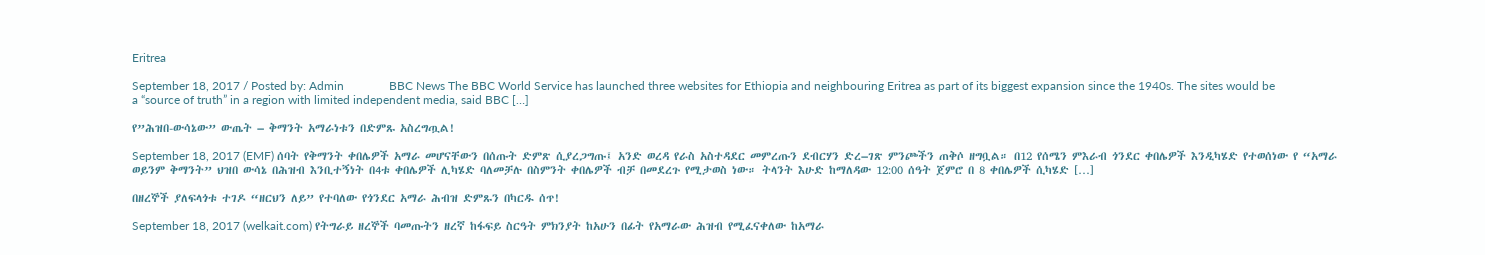Eritrea

September 18, 2017 / Posted by: Admin               BBC News The BBC World Service has launched three websites for Ethiopia and neighbouring Eritrea as part of its biggest expansion since the 1940s. The sites would be a “source of truth” in a region with limited independent media, said BBC […]

የ”ሕዝበ-ውሳኔው” ውጤት – ቅማንት አማራነቱን በድምጹ አስረግጧል!

September 18, 2017 (EMF) ሰባት የቅማንት ቀበሌዎች አማራ መሆናቸውን በሰጡት ድምጽ ሲያረጋግጡ፤ አንድ ወረዳ የራስ አስተዳደር መምረጡን ደብርሃን ድረ–ገጽ ምንጮችን ጠቅሶ ዘግቧል። በ12 የሰሜን ምእራብ ጎንደር ቀበሌዎች እንዲካሄድ የተወሰነው የ “አማራ ወይንም ቅማንት” ህዝበ ውሳኔ በሕዝብ እንቢተኝነት በ4ቱ ቀበሌዎች ሊካሄድ ባለመቻሉ በስምንት ቀበሌዎች ብቻ በመደረጉ የሚታወስ ነው። ትላንት እሁድ ከማለዳው 12:00 ሰዓት ጀምሮ በ 8 ቀበሌዎች ሲካሄድ […]

በዘረኞች ያለፍላጎቱ ተገዶ “ዘርህን ለይ” የተባለው የጎንደር አማራ ሕብዝ ድምጹን በካርዱ ሰጥ!

September 18, 2017 (welkait.com) የትግራይ ዘረኞች ባመጡትን ዘረኛ ከፋፍይ ስርዓት ምክንያት ከአሁን በፊት የአማራው ሕዝብ የሚፈናቀለው ከአማራ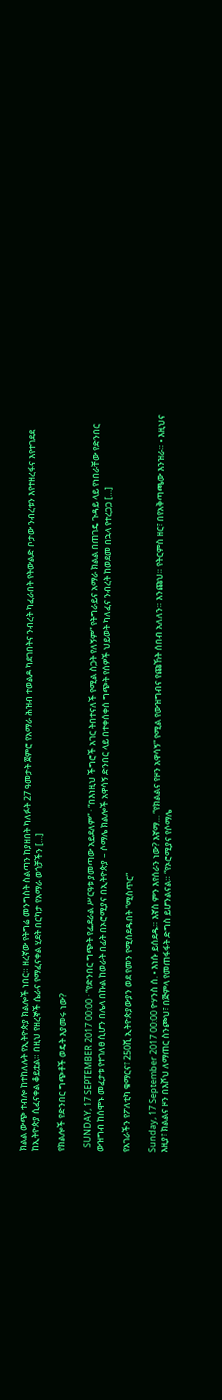ክልል ውጭ ተብሎ ከተከለሉት የኢትዮጵያ ክልሎች ነበር። ዘረኛው የትግሬ መንግስት ስልጣን ከያዘበት ካለፉት 27 ዓመታት ጀምሮ የአማራ ሕዝብ ተወልዶ ካደገበትና ንብረት ካፈራበት የትውልድ ቦታው ንብረቱን እየተዘረፋና እየተገደደ ከኢትዮጵያ ሲፈናቀል ቆይቷል። በዚህ የዘረኞች ሴራና የማፈናቀል ሂደት በርካታ የአማራ ወጎቻችን […]

የክልሎች የድንበር ግጭቶች ወዴት እያመሩ ነው?

  SUNDAY, 17 SEPTEMBER 2017 00:00 · “የድንበር ግጭት የፌደራል ሥርዓቱ ያመጣው አይደለም” · “በእነዚህ ችግሮች አገር ትበተናለች የሚል ስጋት የለኝም” የትግራይና አማራ ክልል በጠገዴ ጉዳይ ላይ የነበራቸው የድንበር ውዝግብ ከሰሞኑ መፈታቱ የተገለፀ ሲሆን በሌላ በኩል ከወራት በፊት በኦሮሚያና በኢትዮጵያ – ሶማሌ ክልሎች አዋሳኝ ድንበር ላይ በተቀሰቀሰ ግጭት የሰዎች ህይወት ካለፈና ንብረት ከወደመ በኋላ የተረጋጋ […]

የአገራችን የፖለቲካ ቁማርና፣ 250ሺ ኢትዮጵያውያን ወደ የመን የሚሰደዱበት “ሚስጥር”

Sunday, 17 September 2017 00:00 ዮሃንስ ሰ. • እነሱ ይሰደዱ። እኛስ ምን እየሰራን ነው? እኛማ… “የክልልና የዞን አዋሳኝ” የሚል የውዝግብና የጩኸት ሰበብ አለለን። እንጩህ። የትርምስ ዘር፣ በየአቅጣጫው እንዝራ። • እዚህና እዚያ፣ ክልልና ዞን በእሾህ ለማጠር ስንጮህ፣ በጅምላ የመጠፋፋት ድግስ ይሆንልናል። “የኦሮሚያና የሶማሌ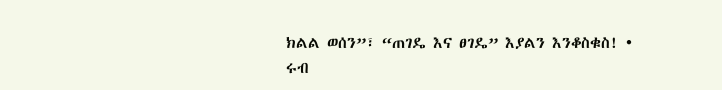ክልል ወሰን”፣ “ጠገዴ እና ፀገዴ” እያልን እንቆስቁስ! • ሩብ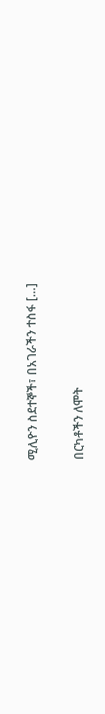ሚሊዮን ስደተኞች፣ በአገራችን ተስፋ […]

በርካቶችን ለሞት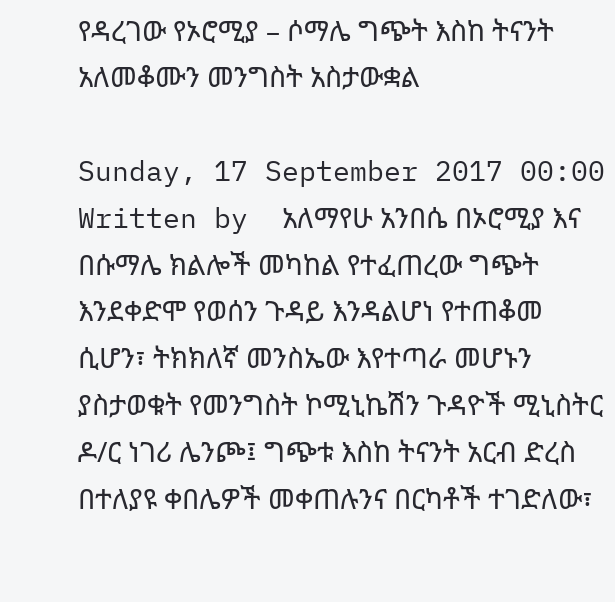የዳረገው የኦሮሚያ – ሶማሌ ግጭት እስከ ትናንት አለመቆሙን መንግስት አስታውቋል

Sunday, 17 September 2017 00:00 Written by  አለማየሁ አንበሴ በኦሮሚያ እና በሱማሌ ክልሎች መካከል የተፈጠረው ግጭት እንደቀድሞ የወሰን ጉዳይ እንዳልሆነ የተጠቆመ ሲሆን፣ ትክክለኛ መንስኤው እየተጣራ መሆኑን ያስታወቁት የመንግስት ኮሚኒኬሽን ጉዳዮች ሚኒስትር ዶ/ር ነገሪ ሌንጮ፤ ግጭቱ እስከ ትናንት አርብ ድረስ በተለያዩ ቀበሌዎች መቀጠሉንና በርካቶች ተገድለው፣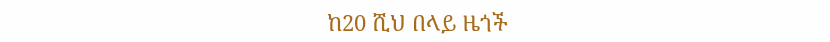ከ20 ሺህ በላይ ዜጎች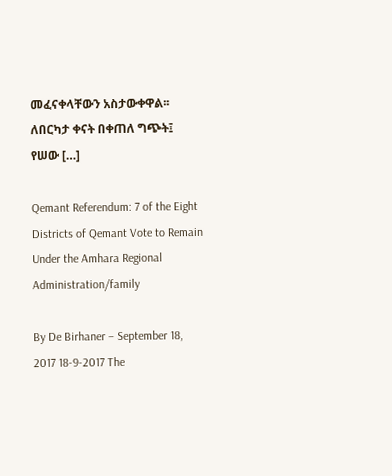መፈናቀላቸውን አስታውቀዋል፡፡  ለበርካታ ቀናት በቀጠለ ግጭት፤ የሠው […]

Qemant Referendum: 7 of the Eight Districts of Qemant Vote to Remain Under the Amhara Regional Administration/family

By De Birhaner – September 18, 2017 18-9-2017 The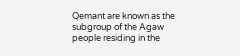Qemant are known as the  subgroup of the Agaw people residing in the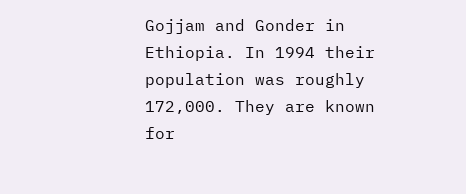Gojjam and Gonder in Ethiopia. In 1994 their population was roughly 172,000. They are known for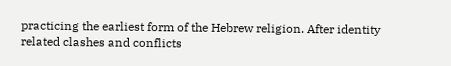practicing the earliest form of the Hebrew religion. After identity related clashes and conflicts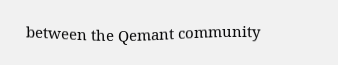between the Qemant community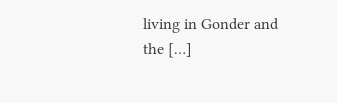living in Gonder and the […]